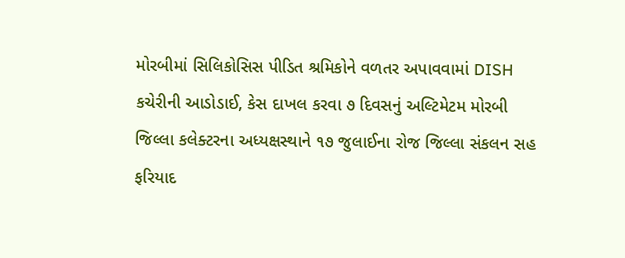મોરબીમાં સિલિકોસિસ પીડિત શ્રમિકોને વળતર અપાવવામાં DISH કચેરીની આડોડાઈ, કેસ દાખલ કરવા ૭ દિવસનું અલ્ટિમેટમ મોરબી જિલ્લા કલેક્ટરના અધ્યક્ષસ્થાને ૧૭ જુલાઈના રોજ જિલ્લા સંકલન સહ ફરિયાદ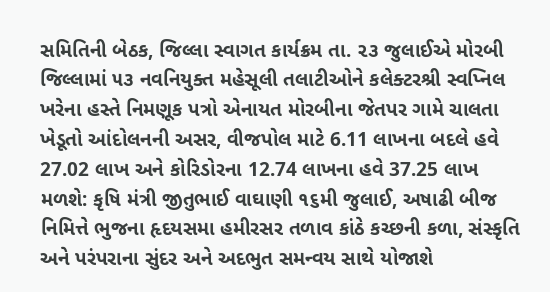સમિતિની બેઠક, જિલ્લા સ્વાગત કાર્યક્રમ તા. ૨૩ જુલાઈએ મોરબી જિલ્લામાં ૫૩ નવનિયુક્ત મહેસૂલી તલાટીઓને કલેક્ટરશ્રી સ્વપ્નિલ ખરેના હસ્તે નિમણૂક પત્રો એનાયત મોરબીના જેતપર ગામે ચાલતા ખેડૂતો આંદોલનની અસર, વીજપોલ માટે 6.11 લાખના બદલે હવે 27.02 લાખ અને કોરિડોરના 12.74 લાખના હવે 37.25 લાખ મળશે: કૃષિ મંત્રી જીતુભાઈ વાઘાણી ૧૬મી જુલાઈ, અષાઢી બીજ નિમિત્તે ભુજના હૃદયસમા હમીરસર તળાવ કાંઠે કચ્છની કળા, સંસ્કૃતિ અને પરંપરાના સુંદર અને અદભુત સમન્વય સાથે યોજાશે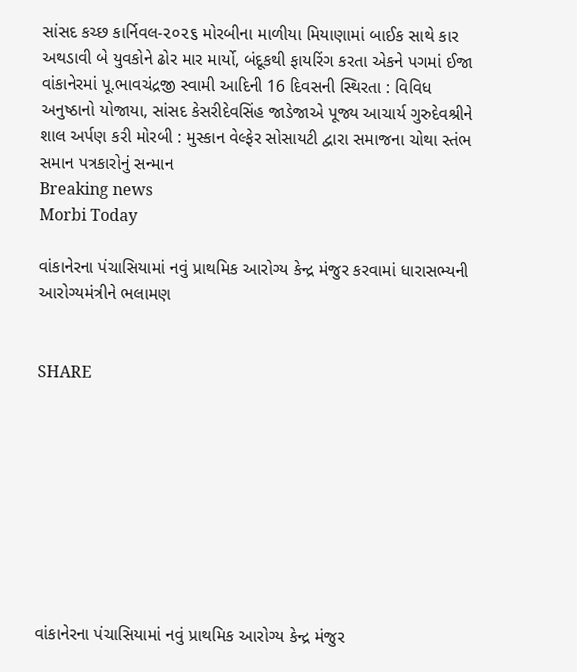સાંસદ કચ્છ કાર્નિવલ-૨૦૨૬ મોરબીના માળીયા મિયાણામાં બાઈક સાથે કાર અથડાવી બે યુવકોને ઢોર માર માર્યો, બંદૂકથી ફાયરિંગ કરતા એકને પગમાં ઈજા વાંકાનેરમાં પૂ.ભાવચંદ્રજી સ્વામી આદિની 16 દિવસની સ્થિરતા : વિવિધ અનુષ્ઠાનો યોજાયા, સાંસદ કેસરીદેવસિંહ જાડેજાએ પૂજ્ય આચાર્ય ગુરુદેવશ્રીને શાલ અર્પણ કરી મોરબી : મુસ્કાન વેલ્ફેર સોસાયટી દ્વારા સમાજના ચોથા સ્તંભ સમાન પત્રકારોનું સન્માન
Breaking news
Morbi Today

વાંકાનેરના પંચાસિયામાં નવું પ્રાથમિક આરોગ્ય કેન્દ્ર મંજુર કરવામાં ધારાસભ્યની આરોગ્યમંત્રીને ભલામણ


SHARE









વાંકાનેરના પંચાસિયામાં નવું પ્રાથમિક આરોગ્ય કેન્દ્ર મંજુર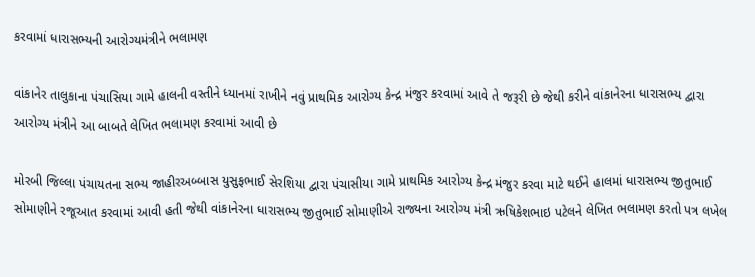કરવામાં ધારાસભ્યની આરોગ્યમંત્રીને ભલામણ

વાંકાનેર તાલુકાના પંચાસિયા ગામે હાલની વસ્તીને ધ્યાનમાં રાખીને નવું પ્રાથમિક આરોગ્ય કેન્દ્ર મંજુર કરવામાં આવે તે જરૂરી છે જેથી કરીને વાંકાનેરના ધારાસભ્ય દ્વારા આરોગ્ય મંત્રીને આ બાબતે લેખિત ભલામણ કરવામાં આવી છે

મોરબી જિલ્લા પંચાયતના સભ્ય જાહીરઅબ્બાસ યુસુફભાઈ સેરશિયા દ્વારા પંચાસીયા ગામે પ્રાથમિક આરોગ્ય કેન્દ્ર મંજુર કરવા માટે થઈને હાલમાં ધારાસભ્ય જીતુભાઈ સોમાણીને રજૂઆત કરવામાં આવી હતી જેથી વાંકાનેરના ધારાસભ્ય જીતુભાઈ સોમાણીએ રાજ્યના આરોગ્ય મંત્રી ઋષિકેશભાઇ પટેલને લેખિત ભલામણ કરતો પત્ર લખેલ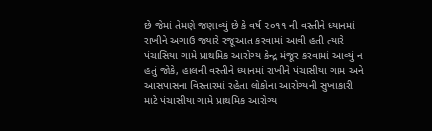છે જેમાં તેમણે જણાવ્યું છે કે વર્ષ ૨૦૧૧ ની વસ્તીને ધ્યાનમાં રાખીને અગાઉ જ્યારે રજૂઆત કરવામાં આવી હતી ત્યારે પંચાસિયા ગામે પ્રાથમિક આરોગ્ય કેન્દ્ર મંજૂર કરવામાં આવ્યું ન હતું જોકે, હાલની વસ્તીને ધ્યાનમાં રાખીને પંચાસીયા ગામ અને આસપાસના વિસ્તારમાં રહેતા લોકોના આરોગ્યની સુખાકારી માટે પંચાસીયા ગામે પ્રાથમિક આરોગ્ય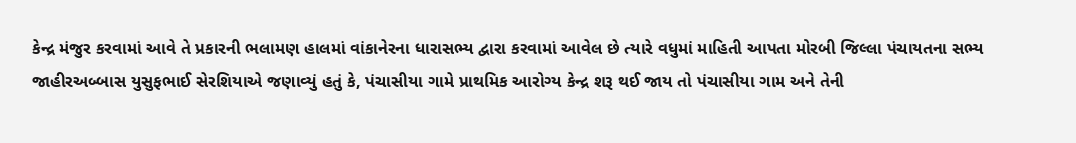કેન્દ્ર મંજુર કરવામાં આવે તે પ્રકારની ભલામણ હાલમાં વાંકાનેરના ધારાસભ્ય દ્વારા કરવામાં આવેલ છે ત્યારે વધુમાં માહિતી આપતા મોરબી જિલ્લા પંચાયતના સભ્ય જાહીરઅબ્બાસ યુસુફભાઈ સેરશિયાએ જણાવ્યું હતું કે, પંચાસીયા ગામે પ્રાથમિક આરોગ્ય કેન્દ્ર શરૂ થઈ જાય તો પંચાસીયા ગામ અને તેની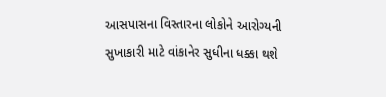આસપાસના વિસ્તારના લોકોને આરોગ્યની સુખાકારી માટે વાંકાનેર સુધીના ધક્કા થશે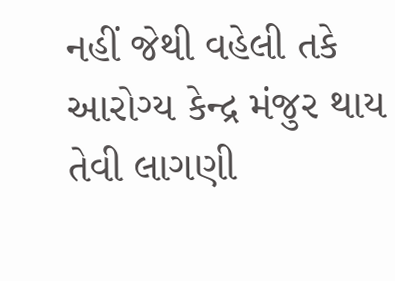નહીં જેથી વહેલી તકે આરોગ્ય કેન્દ્ર મંજુર થાય તેવી લાગણી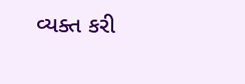વ્યક્ત કરી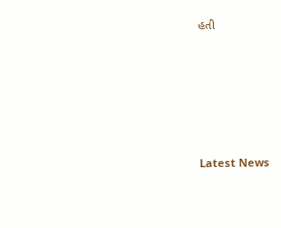હતી






Latest News